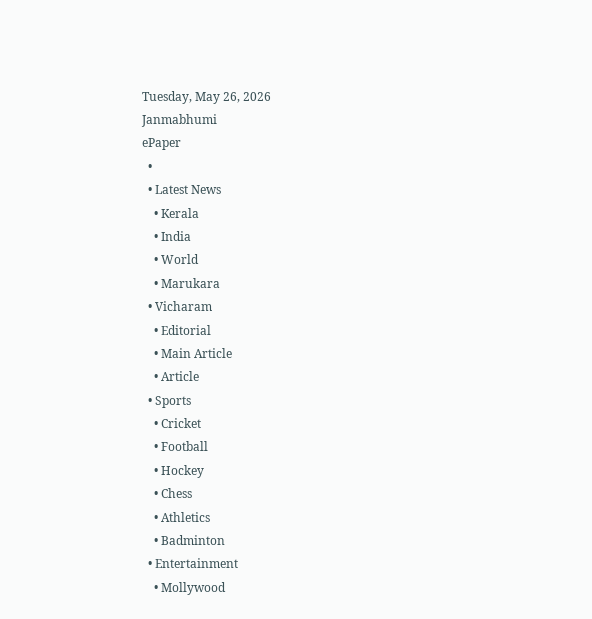Tuesday, May 26, 2026
Janmabhumi
ePaper
  •
  • Latest News
    • Kerala
    • India
    • World
    • Marukara
  • Vicharam
    • Editorial
    • Main Article
    • Article
  • Sports
    • Cricket
    • Football
    • Hockey
    • Chess
    • Athletics
    • Badminton
  • Entertainment
    • Mollywood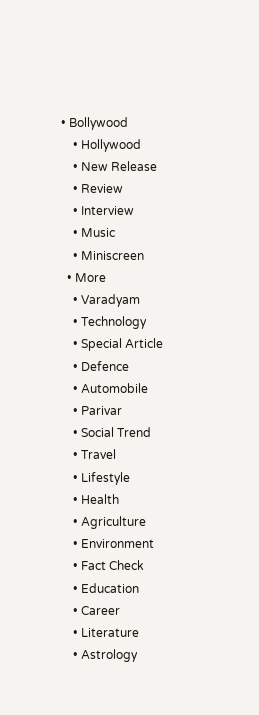• Bollywood
    • Hollywood
    • New Release
    • Review
    • Interview
    • Music
    • Miniscreen
  • More
    • Varadyam
    • Technology
    • Special Article
    • Defence
    • Automobile
    • Parivar
    • Social Trend
    • Travel
    • Lifestyle
    • Health
    • Agriculture
    • Environment
    • Fact Check
    • Education
    • Career
    • Literature
    • Astrology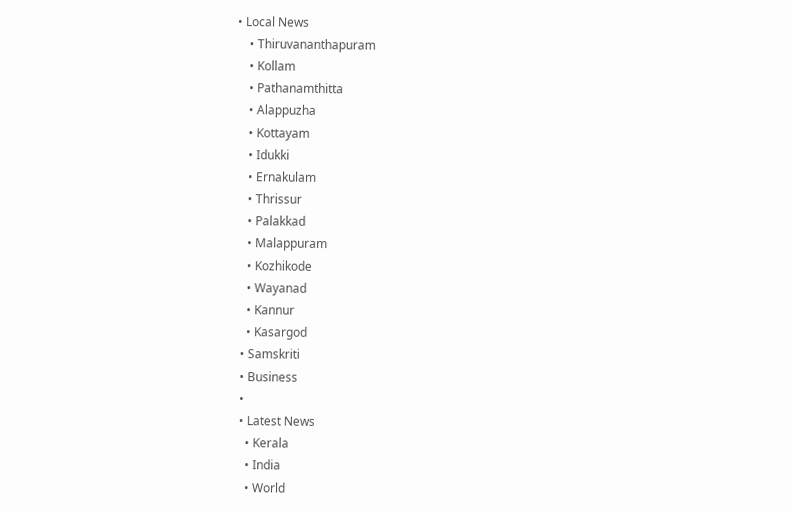• Local News
    • Thiruvananthapuram
    • Kollam
    • Pathanamthitta
    • Alappuzha
    • Kottayam
    • Idukki
    • Ernakulam
    • Thrissur
    • Palakkad
    • Malappuram
    • Kozhikode
    • Wayanad
    • Kannur
    • Kasargod
  • Samskriti
  • Business
  •
  • Latest News
    • Kerala
    • India
    • World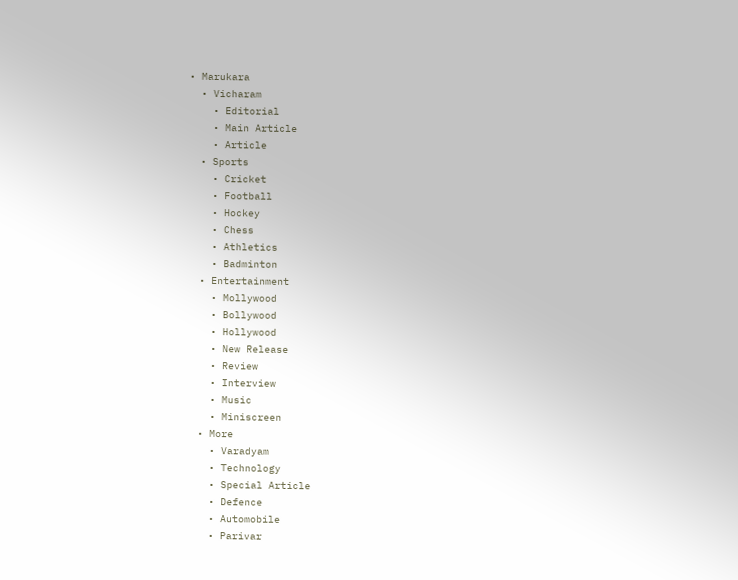• Marukara
  • Vicharam
    • Editorial
    • Main Article
    • Article
  • Sports
    • Cricket
    • Football
    • Hockey
    • Chess
    • Athletics
    • Badminton
  • Entertainment
    • Mollywood
    • Bollywood
    • Hollywood
    • New Release
    • Review
    • Interview
    • Music
    • Miniscreen
  • More
    • Varadyam
    • Technology
    • Special Article
    • Defence
    • Automobile
    • Parivar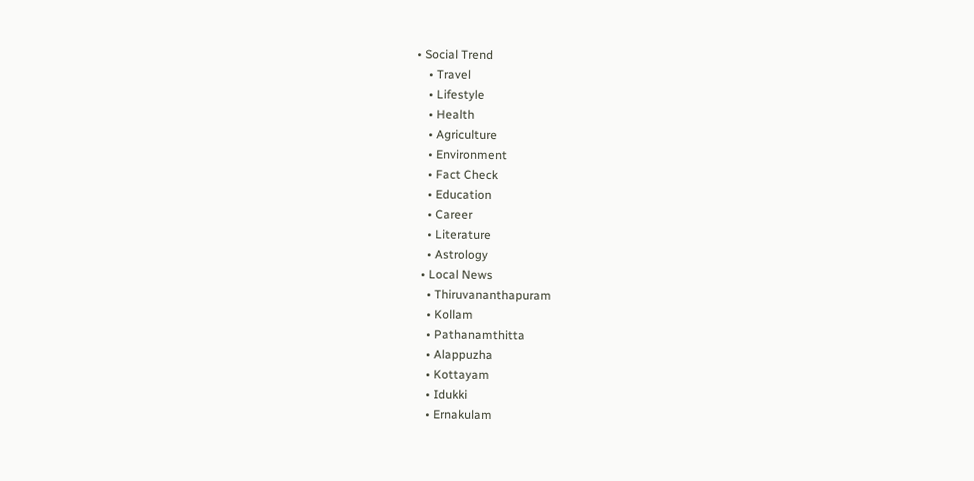• Social Trend
    • Travel
    • Lifestyle
    • Health
    • Agriculture
    • Environment
    • Fact Check
    • Education
    • Career
    • Literature
    • Astrology
  • Local News
    • Thiruvananthapuram
    • Kollam
    • Pathanamthitta
    • Alappuzha
    • Kottayam
    • Idukki
    • Ernakulam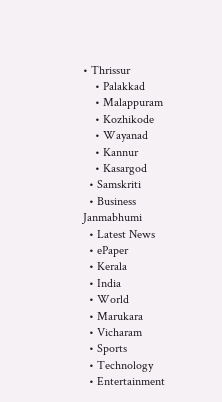• Thrissur
    • Palakkad
    • Malappuram
    • Kozhikode
    • Wayanad
    • Kannur
    • Kasargod
  • Samskriti
  • Business
Janmabhumi
  • Latest News
  • ePaper
  • Kerala
  • India
  • World
  • Marukara
  • Vicharam
  • Sports
  • Technology
  • Entertainment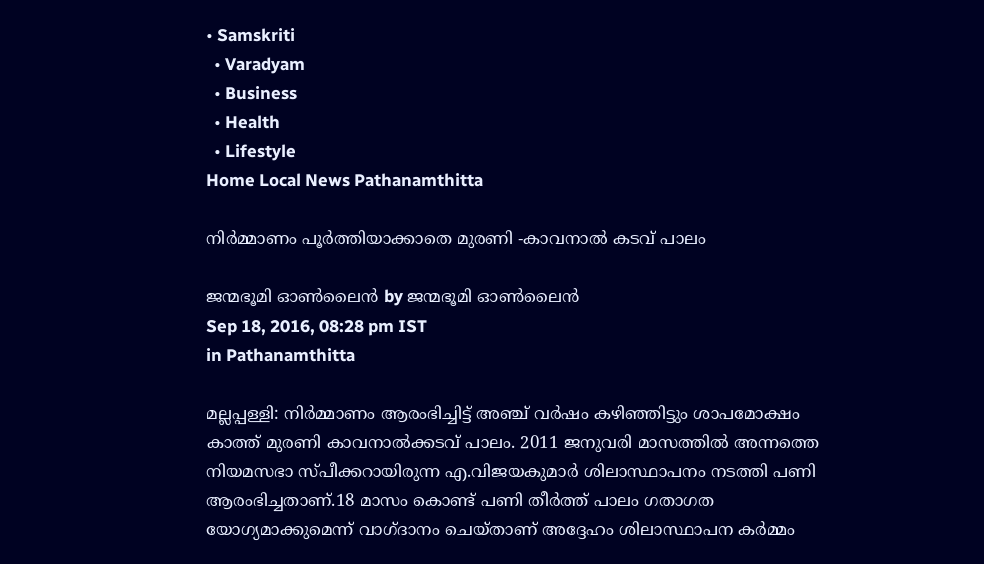• Samskriti
  • Varadyam
  • Business
  • Health
  • Lifestyle
Home Local News Pathanamthitta

നിര്‍മ്മാണം പൂര്‍ത്തിയാക്കാതെ മുരണി -കാവനാല്‍ കടവ് പാലം

ജന്മഭൂമി ഓണ്‍ലൈന്‍ by ജന്മഭൂമി ഓണ്‍ലൈന്‍
Sep 18, 2016, 08:28 pm IST
in Pathanamthitta

മല്ലപ്പള്ളി: നിര്‍മ്മാണം ആരംഭിച്ചിട്ട് അഞ്ച് വര്‍ഷം കഴിഞ്ഞിട്ടും ശാപമോക്ഷം കാത്ത് മുരണി കാവനാല്‍ക്കടവ് പാലം. 2011 ജനുവരി മാസത്തില്‍ അന്നത്തെ നിയമസഭാ സ്പീക്കറായിരുന്ന എ.വിജയകുമാര്‍ ശിലാസ്ഥാപനം നടത്തി പണി ആരംഭിച്ചതാണ്.18 മാസം കൊണ്ട് പണി തീര്‍ത്ത് പാലം ഗതാഗത യോഗ്യമാക്കുമെന്ന് വാഗ്ദാനം ചെയ്താണ് അദ്ദേഹം ശിലാസ്ഥാപന കര്‍മ്മം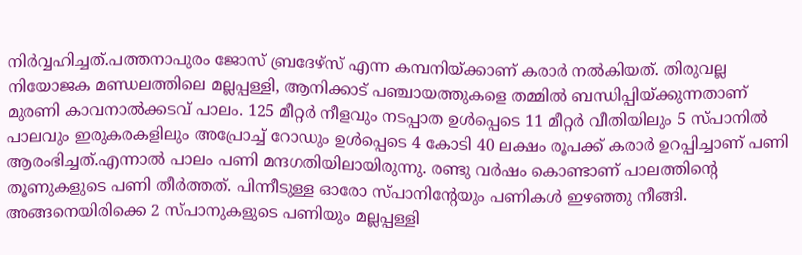നിര്‍വ്വഹിച്ചത്.പത്തനാപുരം ജോസ് ബ്രദേഴ്‌സ് എന്ന കമ്പനിയ്‌ക്കാണ് കരാര്‍ നല്‍കിയത്. തിരുവല്ല നിയോജക മണ്ഡലത്തിലെ മല്ലപ്പള്ളി, ആനിക്കാട് പഞ്ചായത്തുകളെ തമ്മില്‍ ബന്ധിപ്പിയ്‌ക്കുന്നതാണ് മുരണി കാവനാല്‍ക്കടവ് പാലം. 125 മീറ്റര്‍ നീളവും നടപ്പാത ഉള്‍പ്പെടെ 11 മീറ്റര്‍ വീതിയിലും 5 സ്പാനില്‍ പാലവും ഇരുകരകളിലും അപ്രോച്ച് റോഡും ഉള്‍പ്പെടെ 4 കോടി 40 ലക്ഷം രൂപക്ക് കരാര്‍ ഉറപ്പിച്ചാണ് പണി ആരംഭിച്ചത്.എന്നാല്‍ പാലം പണി മന്ദഗതിയിലായിരുന്നു. രണ്ടു വര്‍ഷം കൊണ്ടാണ് പാലത്തിന്റെ തൂണുകളുടെ പണി തീര്‍ത്തത്. പിന്നീടുള്ള ഓരോ സ്പാനിന്റേയും പണികള്‍ ഇഴഞ്ഞു നീങ്ങി. അങ്ങനെയിരിക്കെ 2 സ്പാനുകളുടെ പണിയും മല്ലപ്പള്ളി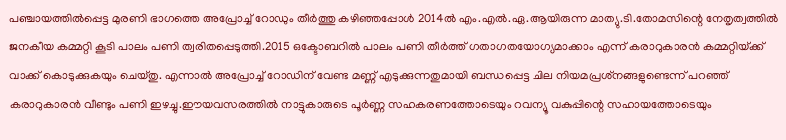പഞ്ചായത്തില്‍പ്പെട്ട മുരണി ഭാഗത്തെ അപ്രോച്ച് റോഡും തീര്‍ത്തു കഴിഞ്ഞപ്പോള്‍ 2014ല്‍ എം.എല്‍.ഏ.ആയിരുന്ന മാത്യു.ടി.തോമസിന്റെ നേതൃത്വത്തില്‍ ജനകീയ കമ്മറ്റി കൂടി പാലം പണി ത്വരിതപ്പെടുത്തി.2015 ഒക്ടോബറില്‍ പാലം പണി തീര്‍ത്ത് ഗതാഗതയോഗ്യമാക്കാം എന്ന് കരാറുകാരന്‍ കമ്മറ്റിയ്‌ക്ക് വാക്ക് കൊടുക്കുകയും ചെയ്തു. എന്നാല്‍ അപ്രോച്ച് റോഡിന് വേണ്ട മണ്ണ് എടുക്കുന്നതുമായി ബന്ധപ്പെട്ട ചില നിയമപ്രശ്‌നങ്ങളുണ്ടെന്ന് പറഞ്ഞ് കരാറുകാരന്‍ വീണ്ടും പണി ഇഴച്ചു.ഈയവസരത്തില്‍ നാട്ടുകാരുടെ പൂര്‍ണ്ണ സഹകരണത്തോടെയും റവന്യൂ വകുപ്പിന്റെ സഹായത്തോടെയും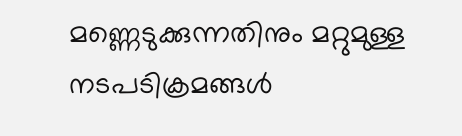മണ്ണെടുക്കുന്നതിനും മറ്റുമുള്ള നടപടിക്രമങ്ങള്‍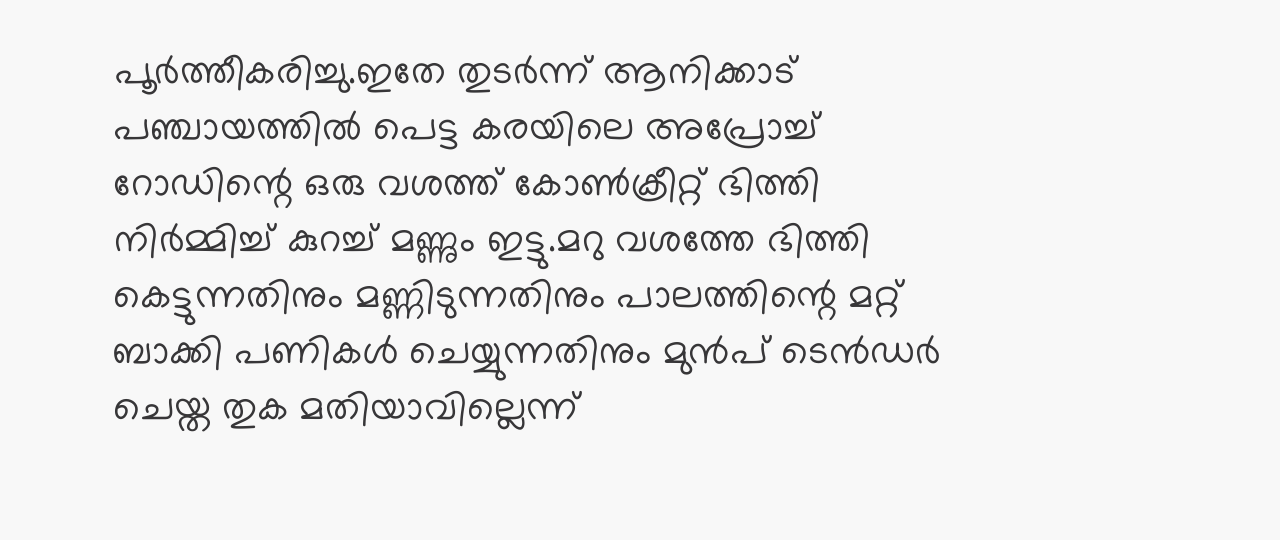പൂര്‍ത്തീകരിച്ചു.ഇതേ തുടര്‍ന്ന് ആനിക്കാട് പഞ്ചായത്തില്‍ പെട്ട കരയിലെ അപ്രോച്ച് റോഡിന്റെ ഒരു വശത്ത് കോണ്‍ക്രീറ്റ് ഭിത്തി നിര്‍മ്മിച്ച് കുറച്ച് മണ്ണും ഇട്ടു.മറു വശത്തേ ഭിത്തി കെട്ടുന്നതിനും മണ്ണിടുന്നതിനും പാലത്തിന്റെ മറ്റ് ബാക്കി പണികള്‍ ചെയ്യുന്നതിനും മുന്‍പ് ടെന്‍ഡര്‍ ചെയ്ത തുക മതിയാവില്ലെന്ന്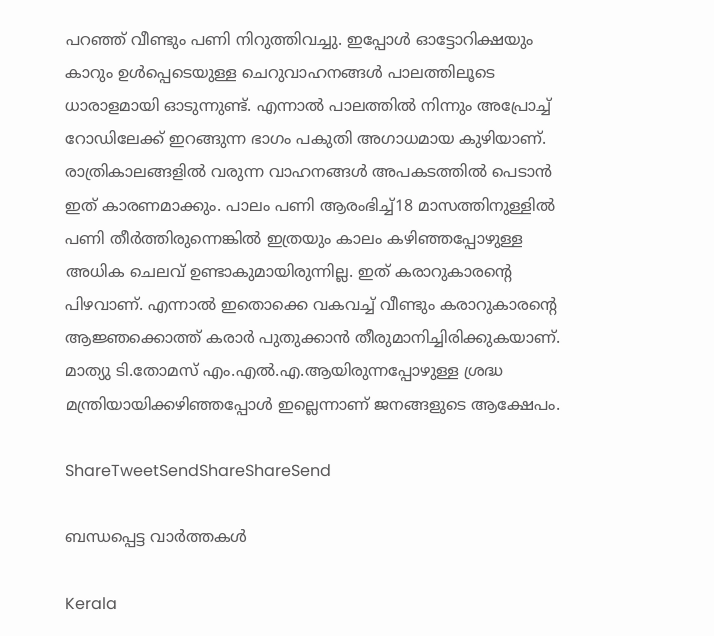പറഞ്ഞ് വീണ്ടും പണി നിറുത്തിവച്ചു. ഇപ്പോള്‍ ഓട്ടോറിക്ഷയും കാറും ഉള്‍പ്പെടെയുള്ള ചെറുവാഹനങ്ങള്‍ പാലത്തിലൂടെ ധാരാളമായി ഓടുന്നുണ്ട്. എന്നാല്‍ പാലത്തില്‍ നിന്നും അപ്രോച്ച് റോഡിലേക്ക് ഇറങ്ങുന്ന ഭാഗം പകുതി അഗാധമായ കുഴിയാണ്. രാത്രികാലങ്ങളില്‍ വരുന്ന വാഹനങ്ങള്‍ അപകടത്തില്‍ പെടാന്‍ ഇത് കാരണമാക്കും. പാലം പണി ആരംഭിച്ച്18 മാസത്തിനുള്ളില്‍ പണി തീര്‍ത്തിരുന്നെങ്കില്‍ ഇത്രയും കാലം കഴിഞ്ഞപ്പോഴുള്ള അധിക ചെലവ് ഉണ്ടാകുമായിരുന്നില്ല. ഇത് കരാറുകാരന്റെ പിഴവാണ്. എന്നാല്‍ ഇതൊക്കെ വകവച്ച് വീണ്ടും കരാറുകാരന്റെ ആജ്ഞക്കൊത്ത് കരാര്‍ പുതുക്കാന്‍ തീരുമാനിച്ചിരിക്കുകയാണ്. മാത്യു ടി.തോമസ് എം.എല്‍.എ.ആയിരുന്നപ്പോഴുള്ള ശ്രദ്ധ മന്ത്രിയായിക്കഴിഞ്ഞപ്പോള്‍ ഇല്ലെന്നാണ് ജനങ്ങളുടെ ആക്ഷേപം.

ShareTweetSendShareShareSend

ബന്ധപ്പെട്ട വാര്‍ത്തകള്‍

Kerala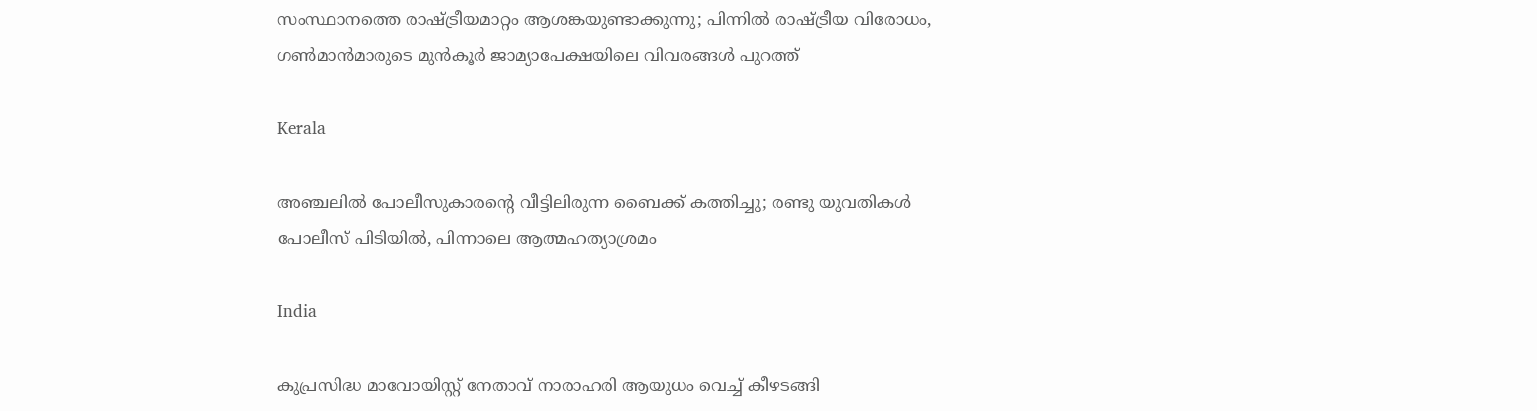സംസ്ഥാനത്തെ രാഷ്‌ട്രീയമാറ്റം ആശങ്കയുണ്ടാക്കുന്നു; പിന്നിൽ രാഷ്‌ട്രീയ വിരോധം, ഗൺമാൻമാരുടെ മുൻകൂർ ജാമ്യാപേക്ഷയിലെ വിവരങ്ങൾ പുറത്ത്

Kerala

അഞ്ചലില്‍ പോലീസുകാരന്റെ വീട്ടിലിരുന്ന ബൈക്ക് കത്തിച്ചു; രണ്ടു യുവതികള്‍ പോലീസ് പിടിയില്‍, പിന്നാലെ ആത്മഹത്യാശ്രമം

India

കുപ്രസിദ്ധ മാവോയിസ്റ്റ് നേതാവ് നാരാഹരി ആയുധം വെച്ച് കീഴടങ്ങി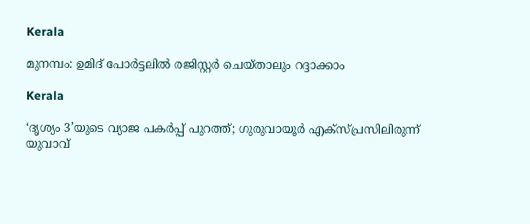Kerala

മുനമ്പം: ഉമിദ് പോര്‍ട്ടലില്‍ രജിസ്റ്റര്‍ ചെയ്താലും റദ്ദാക്കാം

Kerala

‘ദൃശ്യം 3’യുടെ വ്യാജ പകർപ്പ് പുറത്ത്; ഗുരുവായൂർ എക്സ്പ്രസിലിരുന്ന് യുവാവ്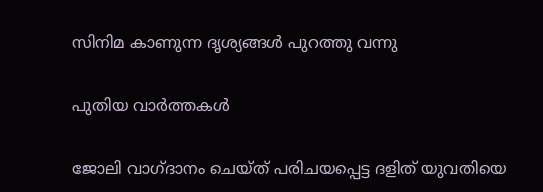സിനിമ കാണുന്ന ദൃശ്യങ്ങൾ പുറത്തു വന്നു

പുതിയ വാര്‍ത്തകള്‍

ജോലി വാഗ്ദാനം ചെയ്ത് പരിചയപ്പെട്ട ദളിത് യുവതിയെ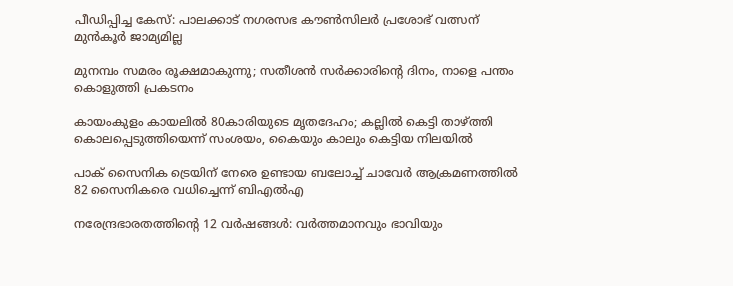പീഡിപ്പിച്ച കേസ്: പാലക്കാട് നഗരസഭ കൗണ്‍സിലര്‍ പ്രശോഭ് വത്സന് മുന്‍കൂര്‍ ജാമ്യമില്ല

മുനമ്പം സമരം രൂക്ഷമാകുന്നു; സതീശന്‍ സര്‍ക്കാരിന്റെ ദിനം, നാളെ പന്തം കൊളുത്തി പ്രകടനം

കായംകുളം കായലിൽ 80കാരിയുടെ മൃതദേഹം; കല്ലിൽ കെട്ടി താഴ്‌ത്തി കൊലപ്പെടുത്തിയെന്ന് സംശയം, കൈയും കാലും കെട്ടിയ നിലയിൽ

പാക് സൈനിക ട്രെയിന് നേരെ ഉണ്ടായ ബലോച്ച് ചാവേർ ആക്രമണത്തിൽ 82 സൈനികരെ വധിച്ചെന്ന് ബിഎൽഎ

നരേന്ദ്രഭാരതത്തിന്റെ 12 വര്‍ഷങ്ങള്‍: വര്‍ത്തമാനവും ഭാവിയും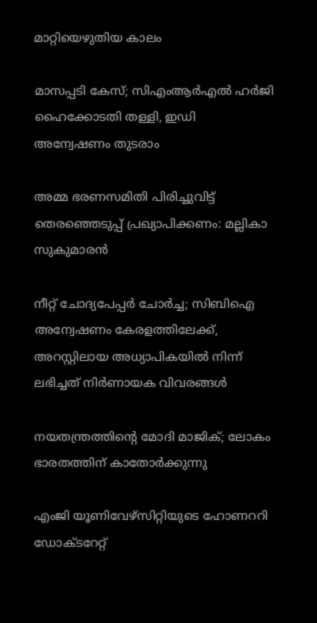മാറ്റിയെഴുതിയ കാലം

മാസപ്പടി കേസ്; സിഎംആർഎൽ ഹർജി ഹൈക്കോടതി തള്ളി, ഇഡി അന്വേഷണം തുടരാം

അമ്മ ഭരണസമിതി പിരിച്ചുവിട്ട് തെരഞ്ഞെടുപ്പ് പ്രഖ്യാപിക്കണം: മല്ലികാ സുകുമാരന്‍

നീറ്റ് ചോദ്യപേപ്പർ ചോർച്ച; സിബിഐ അന്വേഷണം കേരളത്തിലേക്ക്, അറസ്റ്റിലായ അധ്യാപികയിൽ നിന്ന് ലഭിച്ചത് നിർണായക വിവരങ്ങൾ

നയതന്ത്രത്തിന്റെ മോദി മാജിക്; ലോകം ഭാരതത്തിന് കാതോര്‍ക്കുന്നു

എംജി യൂണിവേഴ്‌സിറ്റിയുടെ ഹോണററി ഡോക്ടറേറ്റ്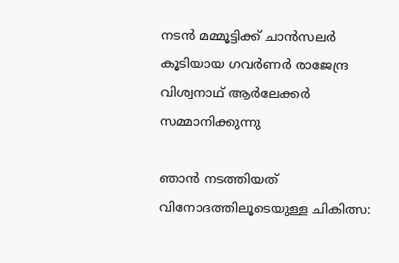നടന്‍ മമ്മൂട്ടിക്ക് ചാന്‍സലര്‍ കൂടിയായ ഗവര്‍ണര്‍ രാജേന്ദ്ര വിശ്വനാഥ് ആര്‍ലേക്കര്‍ സമ്മാനിക്കുന്നു

ഞാന്‍ നടത്തിയത് വിനോദത്തിലൂടെയുള്ള ചികിത്സ: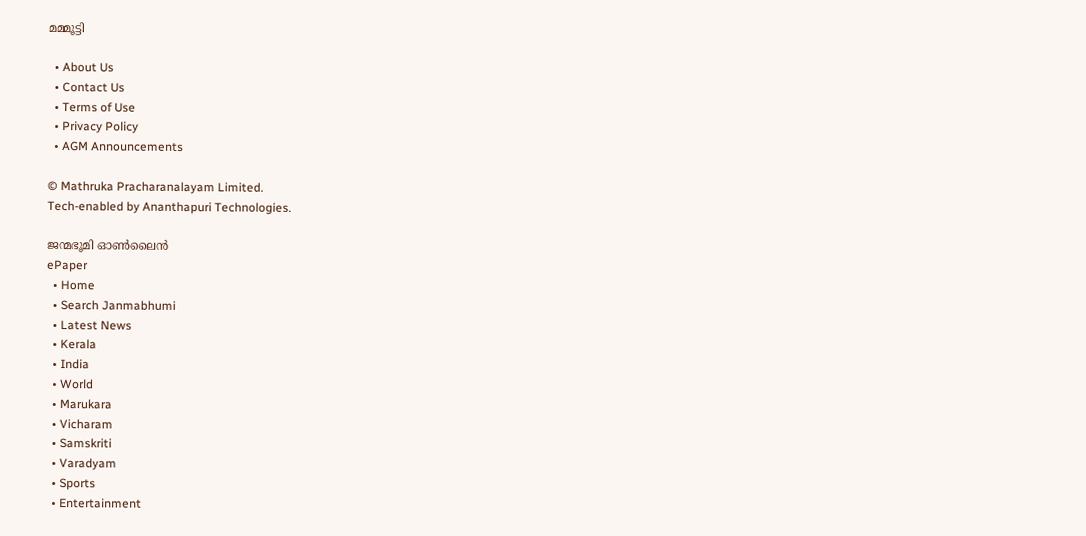മമ്മൂട്ടി

  • About Us
  • Contact Us
  • Terms of Use
  • Privacy Policy
  • AGM Announcements

© Mathruka Pracharanalayam Limited.
Tech-enabled by Ananthapuri Technologies.

ജന്മഭൂമി ഓണ്‍ലൈന്‍
ePaper
  • Home
  • Search Janmabhumi
  • Latest News
  • Kerala
  • India
  • World
  • Marukara
  • Vicharam
  • Samskriti
  • Varadyam
  • Sports
  • Entertainment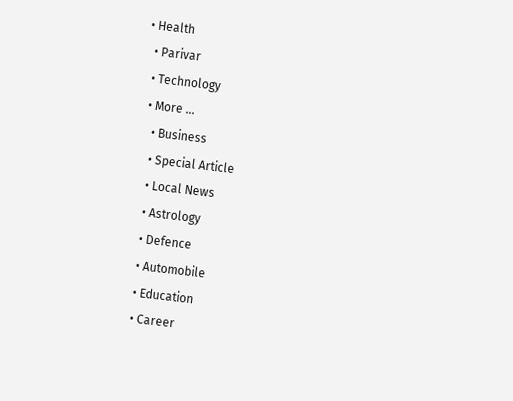• Health
  • Parivar
  • Technology
  • More …
    • Business
    • Special Article
    • Local News
    • Astrology
    • Defence
    • Automobile
    • Education
    • Career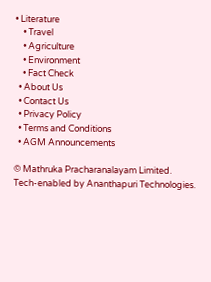• Literature
    • Travel
    • Agriculture
    • Environment
    • Fact Check
  • About Us
  • Contact Us
  • Privacy Policy
  • Terms and Conditions
  • AGM Announcements

© Mathruka Pracharanalayam Limited.
Tech-enabled by Ananthapuri Technologies.